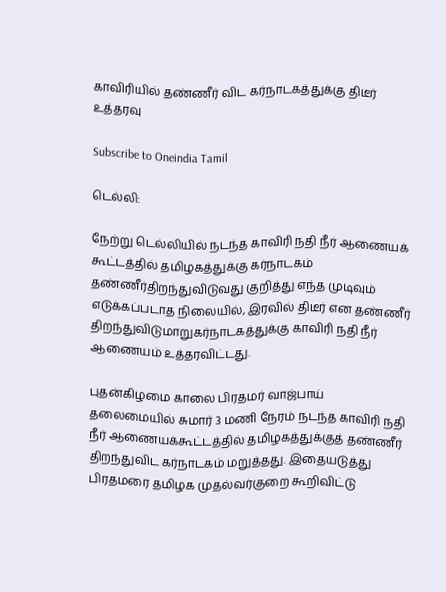காவிரியில் தண்ணீர் விட கர்நாடகத்துக்கு திடீர் உத்தரவு

Subscribe to Oneindia Tamil

டெல்லி:

நேற்று டெல்லியில் நடந்த காவிரி நதி நீர் ஆணையக் கூட்டத்தில் தமிழகத்துக்கு கர்நாடகம் தண்ணீர்திறந்துவிடுவது குறித்து எந்த முடிவும் எடுக்கப்படாத நிலையில், இரவில் திடீர் என தண்ணீர் திறந்துவிடுமாறுகர்நாடகத்துக்கு காவிரி நதி நீர் ஆணையம் உத்தரவிட்டது.

புதன்கிழமை காலை பிரதமர் வாஜ்பாய் தலைமையில் சுமார் 3 மணி நேரம் நடந்த காவிரி நதி நீர் ஆணையக்கூட்டத்தில் தமிழகத்துக்குத் தண்ணீர் திறந்துவிட கர்நாடகம் மறுத்தது. இதையடுத்து பிரதமரை தமிழக முதல்வர்குறை கூறிவிட்டு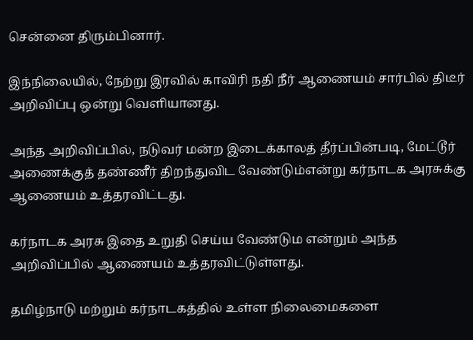சென்னை திரும்பினார்.

இந்நிலையில், நேற்று இரவில் காவிரி நதி நீர் ஆணையம் சார்பில் திடீர் அறிவிப்பு ஒன்று வெளியானது.

அந்த அறிவிப்பில், நடுவர் மன்ற இடைக்காலத் தீர்ப்பின்படி, மேட்டூர் அணைக்குத் தண்ணீர் திறந்துவிட வேண்டும்என்று கர்நாடக அரசுக்கு ஆணையம் உத்தரவிட்டது.

கர்நாடக அரசு இதை உறுதி செய்ய வேண்டும என்றும் அந்த அறிவிப்பில் ஆணையம் உத்தரவிட்டுள்ளது.

தமிழ்நாடு மற்றும் கர்நாடகத்தில் உள்ள நிலைமைகளை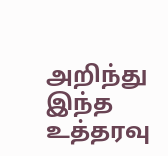அறிந்து இந்த உத்தரவு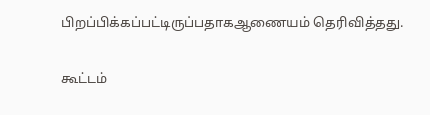பிறப்பிக்கப்பட்டிருப்பதாகஆணையம் தெரிவித்தது.

கூட்டம்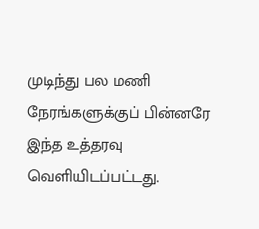முடிந்து பல மணி நேரங்களுக்குப் பின்னரே இந்த உத்தரவு வெளியிடப்பட்டது.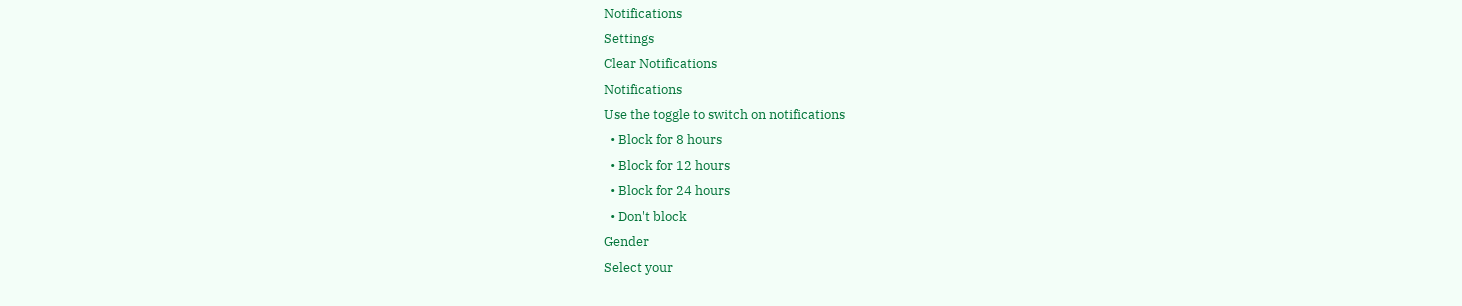Notifications
Settings
Clear Notifications
Notifications
Use the toggle to switch on notifications
  • Block for 8 hours
  • Block for 12 hours
  • Block for 24 hours
  • Don't block
Gender
Select your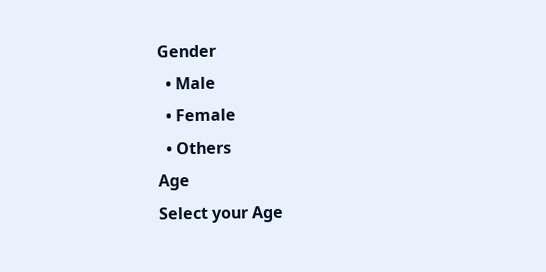Gender
  • Male
  • Female
  • Others
Age
Select your Age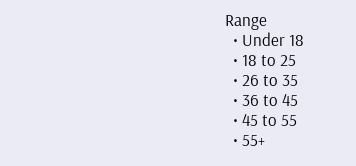Range
  • Under 18
  • 18 to 25
  • 26 to 35
  • 36 to 45
  • 45 to 55
  • 55+